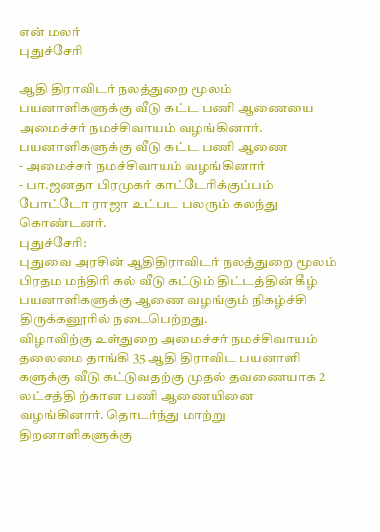என் மலர்
புதுச்சேரி

ஆதி திராவிடர் நலத்துறை மூலம் பயனாளிகளுக்கு வீடு கட்ட பணி ஆணையை அமைச்சர் நமச்சிவாயம் வழங்கினார்.
பயனாளிகளுக்கு வீடு கட்ட பணி ஆணை
- அமைச்சர் நமச்சிவாயம் வழங்கினார்
- பா.ஜனதா பிரமுகர் காட்டேரிக்குப்பம் போட்டோ ராஜா உட்பட பலரும் கலந்து கொண்டனர்.
புதுச்சேரி:
புதுவை அரசின் ஆதிதிராவிடர் நலத்துறை மூலம் பிரதம மந்திரி கல் வீடு கட்டும் திட்டத்தின் கீழ் பயனாளிகளுக்கு ஆணை வழங்கும் நிகழ்ச்சி திருக்கனூரில் நடைபெற்றது.
விழாவிற்கு உள்துறை அமைச்சர் நமச்சிவாயம் தலைமை தாங்கி 35 ஆதி திராவிட பயனாளி களுக்கு வீடு கட்டுவதற்கு முதல் தவணையாக 2 லட்சத்தி ற்கான பணி ஆணையினை வழங்கினார். தொடர்ந்து மாற்று திறனாளிகளுக்கு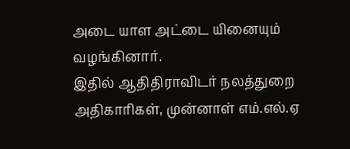அடை யாள அட்டை யினையும் வழங்கினார்.
இதில் ஆதிதிராவிடர் நலத்துறை அதிகாரிகள், முன்னாள் எம்.எல்.ஏ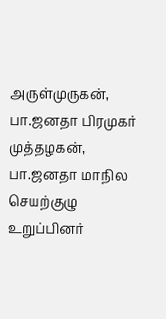அருள்முருகன், பா.ஜனதா பிரமுகர் முத்தழகன், பா.ஜனதா மாநில செயற்குழு உறுப்பினர்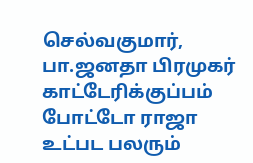செல்வகுமார், பா.ஜனதா பிரமுகர் காட்டேரிக்குப்பம் போட்டோ ராஜா உட்பட பலரும்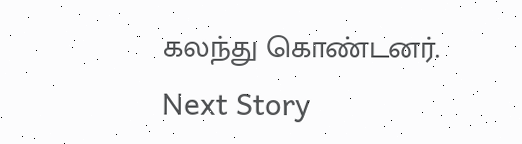கலந்து கொண்டனர்.
Next Story